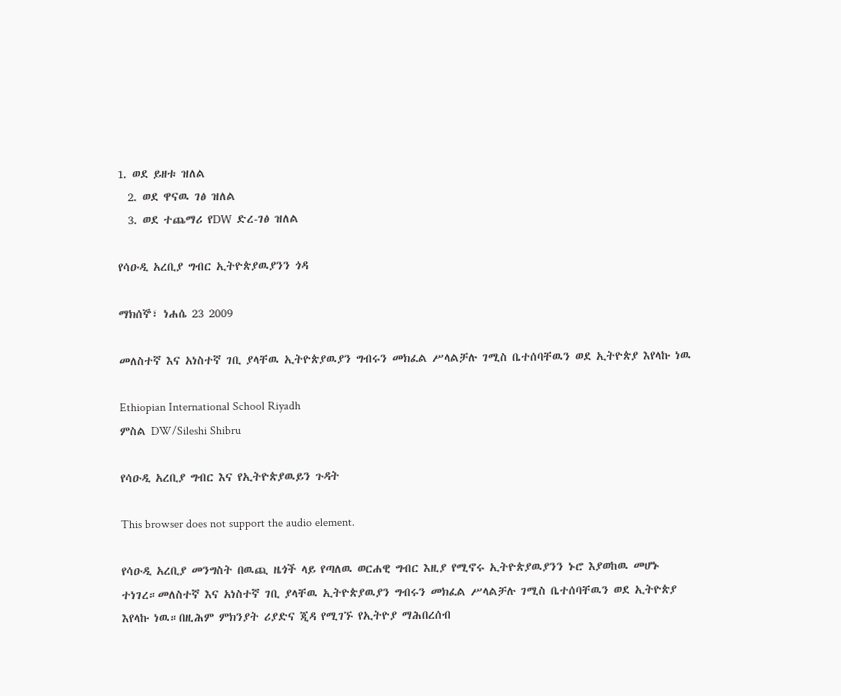1. ወደ ይዘቱ ዝለል
  2. ወደ ዋናዉ ገፅ ዝለል
  3. ወደ ተጨማሪ የDW ድረ-ገፅ ዝለል

የሳዑዲ አረቢያ ግብር ኢትዮጵያዉያንን ጎዳ

ማክሰኞ፣ ነሐሴ 23 2009

መለስተኛ እና አነስተኛ ገቢ ያላቸዉ ኢትዮጵያዉያን ግብሩን መክፈል ሥላልቻሉ ገሚስ ቤተሰባቸዉን ወደ ኢትዮጵያ እየላኩ ነዉ

Ethiopian International School Riyadh
ምስል DW/Sileshi Shibru

የሳዑዲ አረቢያ ግብር እና የኢትዮጵያዉይን ጉዳት

This browser does not support the audio element.

የሳዑዲ አረቢያ መንግስት በዉጪ ዜጎች ላይ የጣለዉ ወርሐዊ ግብር እዚያ የሚኖሩ ኢትዮጵያዉያንን ኑሮ እያወከዉ መሆኑ ተነገረ።መለስተኛ እና አነስተኛ ገቢ ያላቸዉ ኢትዮጵያዉያን ግብሩን መክፈል ሥላልቻሉ ገሚስ ቤተሰባቸዉን ወደ ኢትዮጵያ እየላኩ ነዉ።በዚሕም ምክንያት ሪያድና ጂዳ የሚገኙ የኢትዮያ ማሕበረሰብ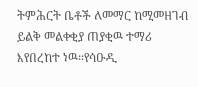ትምሕርት ቤቶች ለመማር ከሚመዘገብ ይልቅ መልቀቂያ ጠያቂዉ ተማሪ እየበረከተ ነዉ።የሳዑዲ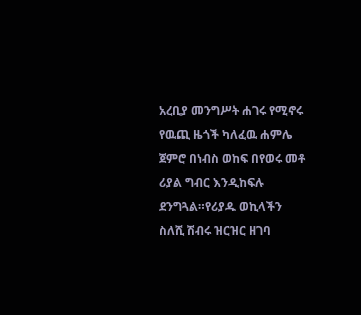አረቢያ መንግሥት ሐገሩ የሚኖሩ የዉጪ ዜጎች ካለፈዉ ሐምሌ ጀምሮ በነብስ ወከፍ በየወሩ መቶ ሪያል ግብር እንዲከፍሉ ደንግጓል።የሪያዱ ወኪላችን ስለሺ ሽብሩ ዝርዝር ዘገባ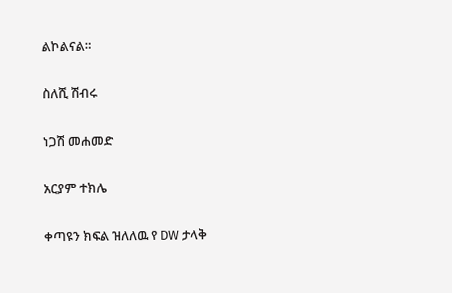ልኮልናል።

ስለሺ ሽብሩ

ነጋሽ መሐመድ

አርያም ተክሌ

ቀጣዩን ክፍል ዝለለዉ የ DW ታላቅ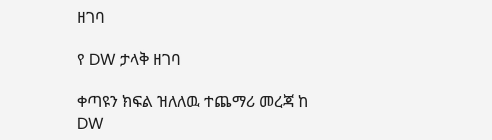ዘገባ

የ DW ታላቅ ዘገባ

ቀጣዩን ክፍል ዝለለዉ ተጨማሪ መረጃ ከ DW